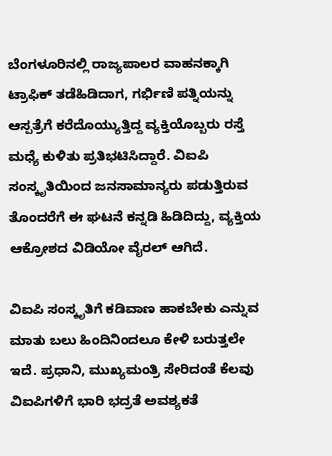ಬೆಂಗಳೂರಿನಲ್ಲಿ ರಾಜ್ಯಪಾಲರ ವಾಹನಕ್ಕಾಗಿ ಟ್ರಾಫಿಕ್ ತಡೆಹಿಡಿದಾಗ, ಗರ್ಭಿಣಿ ಪತ್ನಿಯನ್ನು ಆಸ್ಪತ್ರೆಗೆ ಕರೆದೊಯ್ಯುತ್ತಿದ್ದ ವ್ಯಕ್ತಿಯೊಬ್ಬರು ರಸ್ತೆ ಮಧ್ಯೆ ಕುಳಿತು ಪ್ರತಿಭಟಿಸಿದ್ದಾರೆ. ವಿಐಪಿ ಸಂಸ್ಕೃತಿಯಿಂದ ಜನಸಾಮಾನ್ಯರು ಪಡುತ್ತಿರುವ ತೊಂದರೆಗೆ ಈ ಘಟನೆ ಕನ್ನಡಿ ಹಿಡಿದಿದ್ದು, ವ್ಯಕ್ತಿಯ ಆಕ್ರೋಶದ ವಿಡಿಯೋ ವೈರಲ್ ಆಗಿದೆ.

ವಿಐಪಿ ಸಂಸ್ಕೃತಿಗೆ ಕಡಿವಾಣ ಹಾಕಬೇಕು ಎನ್ನುವ ಮಾತು ಬಲು ಹಿಂದಿನಿಂದಲೂ ಕೇಳಿ ಬರುತ್ತಲೇ ಇದೆ. ಪ್ರಧಾನಿ, ಮುಖ್ಯಮಂತ್ರಿ ಸೇರಿದಂತೆ ಕೆಲವು ವಿಐಪಿಗಳಿಗೆ ಭಾರಿ ಭದ್ರತೆ ಅವಶ್ಯಕತೆ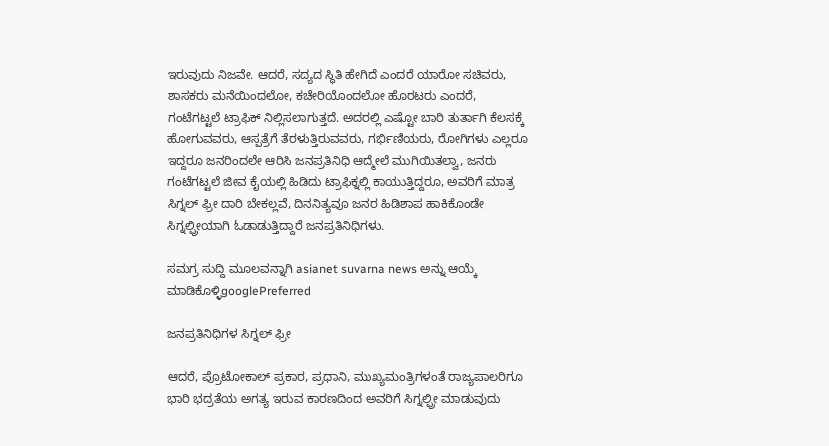ಇರುವುದು ನಿಜವೇ. ಆದರೆ, ಸದ್ಯದ ಸ್ಥಿತಿ ಹೇಗಿದೆ ಎಂದರೆ ಯಾರೋ ಸಚಿವರು, ಶಾಸಕರು ಮನೆಯಿಂದಲೋ, ಕಚೇರಿಯೊಂದಲೋ ಹೊರಟರು ಎಂದರೆ, ಗಂಟೆಗಟ್ಟಲೆ ಟ್ರಾಫಿಕ್ ನಿಲ್ಲಿಸಲಾಗುತ್ತದೆ. ಅದರಲ್ಲಿ ಎಷ್ಟೋ ಬಾರಿ ತುರ್ತಾಗಿ ಕೆಲಸಕ್ಕೆ ಹೋಗುವವರು, ಆಸ್ಪತ್ರೆಗೆ ತೆರಳುತ್ತಿರುವವರು, ಗರ್ಭಿಣಿಯರು, ರೋಗಿಗಳು ಎಲ್ಲರೂ ಇದ್ದರೂ ಜನರಿಂದಲೇ ಆರಿಸಿ ಜನಪ್ರತಿನಿಧಿ ಆದ್ಮೇಲೆ ಮುಗಿಯಿತಲ್ವಾ, ಜನರು ಗಂಟೆಗಟ್ಟಲೆ ಜೀವ ಕೈಯಲ್ಲಿ ಹಿಡಿದು ಟ್ರಾಫಿಕ್ನಲ್ಲಿ ಕಾಯುತ್ತಿದ್ದರೂ, ಅವರಿಗೆ ಮಾತ್ರ ಸಿಗ್ನಲ್ ಫ್ರೀ ದಾರಿ ಬೇಕಲ್ಲವೆ, ದಿನನಿತ್ಯವೂ ಜನರ ಹಿಡಿಶಾಪ ಹಾಕಿಕೊಂಡೇ ಸಿಗ್ನಲ್ಫ್ರೀಯಾಗಿ ಓಡಾಡುತ್ತಿದ್ದಾರೆ ಜನಪ್ರತಿನಿಧಿಗಳು.

ಸಮಗ್ರ ಸುದ್ದಿ ಮೂಲವನ್ನಾಗಿ asianet suvarna news ಅನ್ನು ಆಯ್ಕೆ ಮಾಡಿಕೊಳ್ಳಿgooglePreferred

ಜನಪ್ರತಿನಿಧಿಗಳ ಸಿಗ್ನಲ್ ಫ್ರೀ

ಆದರೆ, ಪ್ರೊಟೋಕಾಲ್ ಪ್ರಕಾರ, ಪ್ರಧಾನಿ, ಮುಖ್ಯಮಂತ್ರಿಗಳಂತೆ ರಾಜ್ಯಪಾಲರಿಗೂ ಭಾರಿ ಭದ್ರತೆಯ ಅಗತ್ಯ ಇರುವ ಕಾರಣದಿಂದ ಅವರಿಗೆ ಸಿಗ್ನಲ್ಫ್ರೀ ಮಾಡುವುದು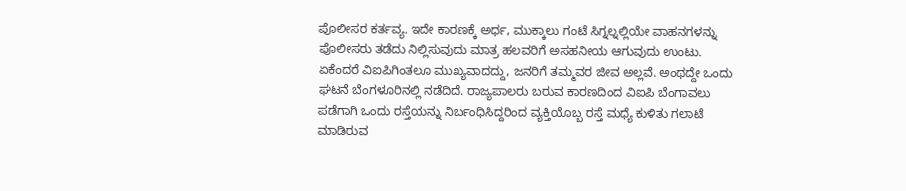ಪೊಲೀಸರ ಕರ್ತವ್ಯ. ಇದೇ ಕಾರಣಕ್ಕೆ ಅರ್ಧ, ಮುಕ್ಕಾಲು ಗಂಟೆ ಸಿಗ್ನಲ್ನಲ್ಲಿಯೇ ವಾಹನಗಳನ್ನು ಪೊಲೀಸರು ತಡೆದು ನಿಲ್ಲಿಸುವುದು ಮಾತ್ರ ಹಲವರಿಗೆ ಅಸಹನೀಯ ಆಗುವುದು ಉಂಟು. ಏಕೆಂದರೆ ವಿಐಪಿಗಿಂತಲೂ ಮುಖ್ಯವಾದದ್ದು, ಜನರಿಗೆ ತಮ್ಮವರ ಜೀವ ಅಲ್ಲವೆ. ಅಂಥದ್ದೇ ಒಂದು ಘಟನೆ ಬೆಂಗಳೂರಿನಲ್ಲಿ ನಡೆದಿದೆ. ರಾಜ್ಯಪಾಲರು ಬರುವ ಕಾರಣದಿಂದ ವಿಐಪಿ ಬೆಂಗಾವಲು ಪಡೆಗಾಗಿ ಒಂದು ರಸ್ತೆಯನ್ನು ನಿರ್ಬಂಧಿಸಿದ್ದರಿಂದ ವ್ಯಕ್ತಿಯೊಬ್ಬ ರಸ್ತೆ ಮಧ್ಯೆ ಕುಳಿತು ಗಲಾಟೆ ಮಾಡಿರುವ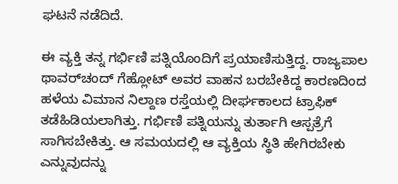ಘಟನೆ ನಡೆದಿದೆ.

ಈ ವ್ಯಕ್ತಿ ತನ್ನ ಗರ್ಭಿಣಿ ಪತ್ನಿಯೊಂದಿಗೆ ಪ್ರಯಾಣಿಸುತ್ತಿದ್ದ. ರಾಜ್ಯಪಾಲ ಥಾವರ್‌ಚಂದ್ ಗೆಹ್ಲೋಟ್ ಅವರ ವಾಹನ ಬರಬೇಕಿದ್ದ ಕಾರಣದಿಂದ ಹಳೆಯ ವಿಮಾನ ನಿಲ್ದಾಣ ರಸ್ತೆಯಲ್ಲಿ ದೀರ್ಘಕಾಲದ ಟ್ರಾಫಿಕ್ ತಡೆಹಿಡಿಯಲಾಗಿತ್ತು. ಗರ್ಭಿಣಿ ಪತ್ನಿಯನ್ನು ತುರ್ತಾಗಿ ಆಸ್ಪತ್ರೆಗೆ ಸಾಗಿಸಬೇಕಿತ್ತು. ಆ ಸಮಯದಲ್ಲಿ ಆ ವ್ಯಕ್ತಿಯ ಸ್ಥಿತಿ ಹೇಗಿರಬೇಕು ಎನ್ನುವುದನ್ನು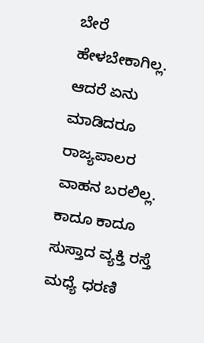ಬೇರೆ ಹೇಳಬೇಕಾಗಿಲ್ಲ. ಆದರೆ ಏನು ಮಾಡಿದರೂ ರಾಜ್ಯಪಾಲರ ವಾಹನ ಬರಲಿಲ್ಲ. ಕಾದೂ ಕಾದೂ ಸುಸ್ತಾದ ವ್ಯಕ್ತಿ ರಸ್ತೆ ಮಧ್ಯೆ ಧರಣಿ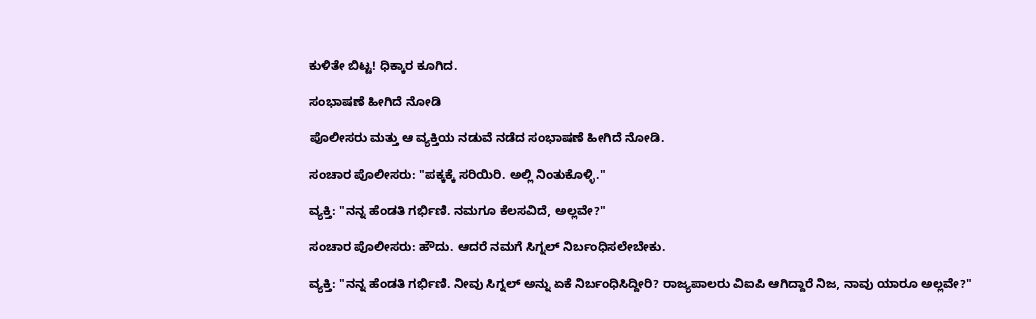ಕುಳಿತೇ ಬಿಟ್ಟ! ಧಿಕ್ಕಾರ ಕೂಗಿದ.

ಸಂಭಾಷಣೆ ಹೀಗಿದೆ ನೋಡಿ

ಪೊಲೀಸರು ಮತ್ತು ಆ ವ್ಯಕ್ತಿಯ ನಡುವೆ ನಡೆದ ಸಂಭಾಷಣೆ ಹೀಗಿದೆ ನೋಡಿ.

ಸಂಚಾರ ಪೊಲೀಸರು: "ಪಕ್ಕಕ್ಕೆ ಸರಿಯಿರಿ. ಅಲ್ಲಿ ನಿಂತುಕೊಳ್ಳಿ."

ವ್ಯಕ್ತಿ: "ನನ್ನ ಹೆಂಡತಿ ಗರ್ಭಿಣಿ. ನಮಗೂ ಕೆಲಸವಿದೆ, ಅಲ್ಲವೇ?"

ಸಂಚಾರ ಪೊಲೀಸರು: ಹೌದು. ಆದರೆ ನಮಗೆ ಸಿಗ್ನಲ್ ನಿರ್ಬಂಧಿಸಲೇಬೇಕು.

ವ್ಯಕ್ತಿ: "ನನ್ನ ಹೆಂಡತಿ ಗರ್ಭಿಣಿ. ನೀವು ಸಿಗ್ನಲ್ ಅನ್ನು ಏಕೆ ನಿರ್ಬಂಧಿಸಿದ್ದೀರಿ? ರಾಜ್ಯಪಾಲರು ವಿಐಪಿ ಆಗಿದ್ದಾರೆ ನಿಜ, ನಾವು ಯಾರೂ ಅಲ್ಲವೇ?"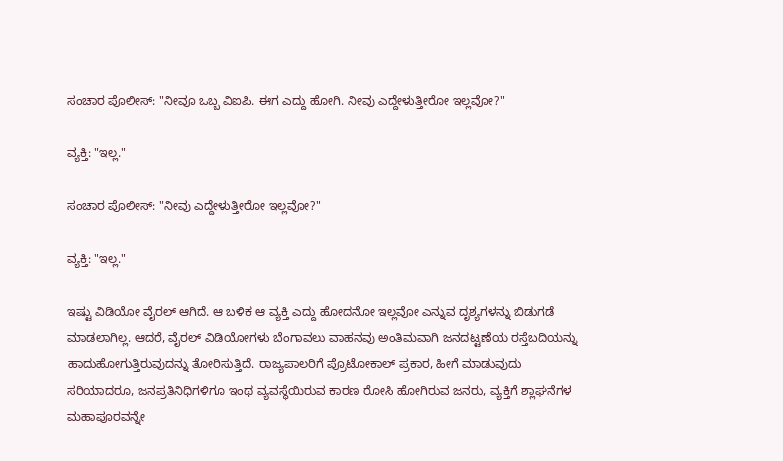ಸಂಚಾರ ಪೊಲೀಸ್: "ನೀವೂ ಒಬ್ಬ ವಿಐಪಿ. ಈಗ ಎದ್ದು ಹೋಗಿ. ನೀವು ಎದ್ದೇಳುತ್ತೀರೋ ಇಲ್ಲವೋ?"

ವ್ಯಕ್ತಿ: "ಇಲ್ಲ."

ಸಂಚಾರ ಪೊಲೀಸ್: "ನೀವು ಎದ್ದೇಳುತ್ತೀರೋ ಇಲ್ಲವೋ?"

ವ್ಯಕ್ತಿ: "ಇಲ್ಲ."

ಇಷ್ಟು ವಿಡಿಯೋ ವೈರಲ್ ಆಗಿದೆ. ಆ ಬಳಿಕ ಆ ವ್ಯಕ್ತಿ ಎದ್ದು ಹೋದನೋ ಇಲ್ಲವೋ ಎನ್ನುವ ದೃಶ್ಯಗಳನ್ನು ಬಿಡುಗಡೆ ಮಾಡಲಾಗಿಲ್ಲ. ಆದರೆ, ವೈರಲ್ ವಿಡಿಯೋಗಳು ಬೆಂಗಾವಲು ವಾಹನವು ಅಂತಿಮವಾಗಿ ಜನದಟ್ಟಣೆಯ ರಸ್ತೆಬದಿಯನ್ನು ಹಾದುಹೋಗುತ್ತಿರುವುದನ್ನು ತೋರಿಸುತ್ತಿದೆ. ರಾಜ್ಯಪಾಲರಿಗೆ ಪ್ರೊಟೋಕಾಲ್ ಪ್ರಕಾರ, ಹೀಗೆ ಮಾಡುವುದು ಸರಿಯಾದರೂ, ಜನಪ್ರತಿನಿಧಿಗಳಿಗೂ ಇಂಥ ವ್ಯವಸ್ಥೆಯಿರುವ ಕಾರಣ ರೋಸಿ ಹೋಗಿರುವ ಜನರು, ವ್ಯಕ್ತಿಗೆ ಶ್ಲಾಘನೆಗಳ ಮಹಾಪೂರವನ್ನೇ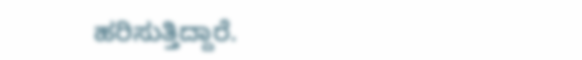ಹರಿಸುತ್ತಿದ್ದಾರೆ.